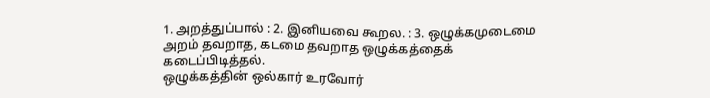1. அறத்துப்பால் : 2. இனியவை கூறல. : 3. ஒழுக்கமுடைமை
அறம் தவறாத, கடமை தவறாத ஒழுக்கத்தைக் கடைப்பிடித்தல்.
ஒழுக்கத்தின் ஒல்கார் உரவோர்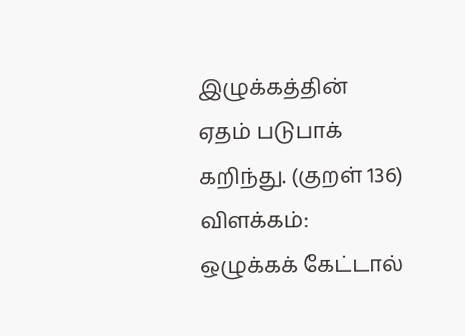இழுக்கத்தின்
ஏதம் படுபாக் கறிந்து. (குறள் 136)
விளக்கம்:
ஒழுக்கக் கேட்டால்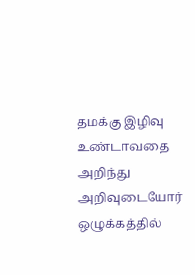தமக்கு இழிவு உண்டாவதை அறிந்து அறிவுடையோர் ஒழுக்கத்தில்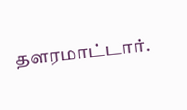தளரமாட்டார்.